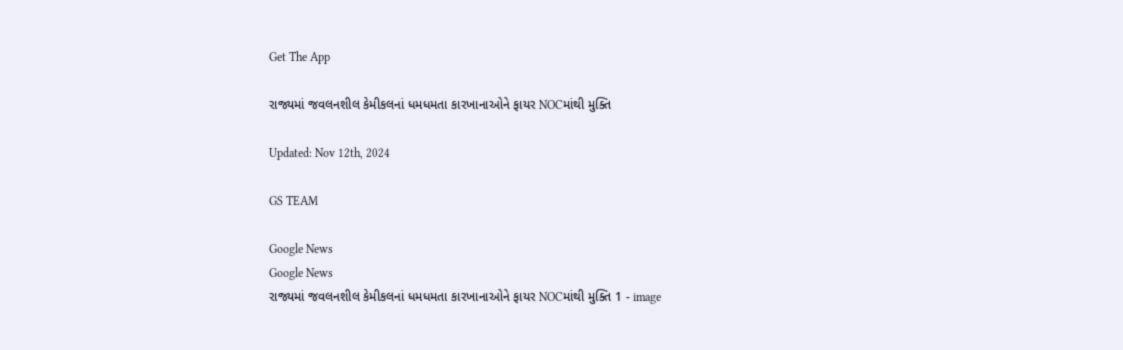Get The App

રાજ્યમાં જવલનશીલ કેમીકલનાં ધમધમતા કારખાનાઓને ફાયર NOCમાંથી મુક્તિ

Updated: Nov 12th, 2024

GS TEAM

Google News
Google News
રાજ્યમાં જવલનશીલ કેમીકલનાં ધમધમતા કારખાનાઓને ફાયર NOCમાંથી મુક્તિ 1 - image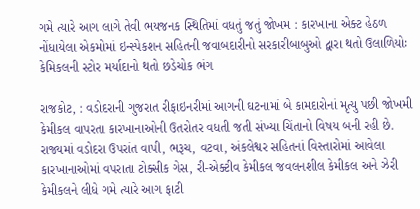ગમે ત્યારે આગ લાગે તેવી ભયજનક સ્થિતિમાં વધતું જતું જોખમ : કારખાના એક્ટ હેઠળ નોંધાયેલા એકમોમાં ઇન્સ્પેકશન સહિતની જવાબદારીનો સરકારીબાબુઓ દ્વારા થતો ઉલાળિયોઃ કેમિકલની સ્ટોર મર્યાદાનો થતો છડેચોક ભંગ

રાજકોટ, : વડોદરાની ગુજરાત રીફાઇનરીમાં આગની ઘટનામાં બે કામદારોનાં મૃત્યુ પછી જોખમી કેમીકલ વાપરતા કારખાનાઓની ઉતરોતર વધતી જતી સંખ્યા ચિંતાનો વિષય બની રહી છે. રાજ્યમાં વડોદરા ઉપરાંત વાપી, ભરૂચ, વટવા, અંકલેશ્વર સહિતનાં વિસ્તારોમાં આવેલા કારખાનાઓમાં વપરાતા ટોક્સીક ગેસ, રી-એક્ટીવ કેમીકલ જવલનશીલ કેમીકલ અને ઝેરી કેમીકલને લીધે ગમે ત્યારે આગ ફાટી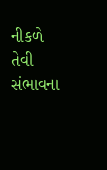નીકળે તેવી સંભાવના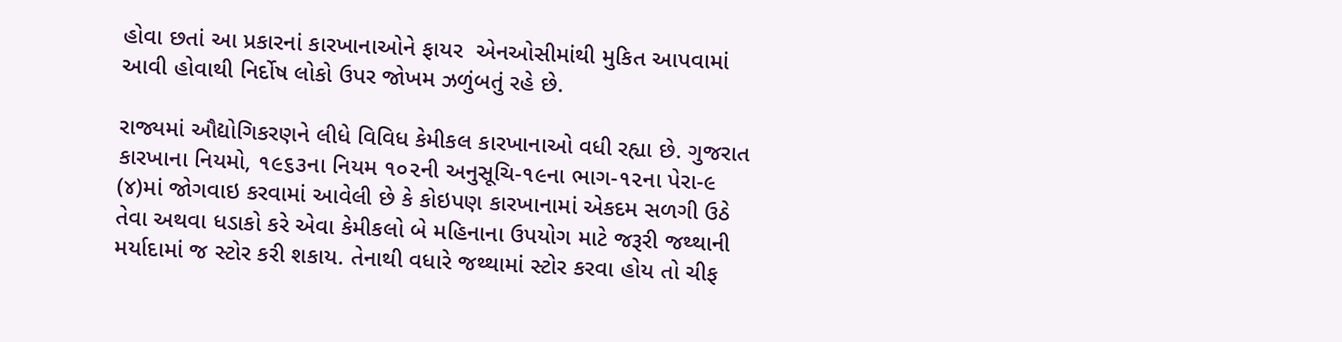હોવા છતાં આ પ્રકારનાં કારખાનાઓને ફાયર  એનઓસીમાંથી મુકિત આપવામાં આવી હોવાથી નિર્દોષ લોકો ઉપર જોખમ ઝળુંબતું રહે છે.

રાજ્યમાં ઔદ્યોગિકરણને લીધે વિવિધ કેમીકલ કારખાનાઓ વધી રહ્યા છે. ગુજરાત કારખાના નિયમો, ૧૯૬૩ના નિયમ ૧૦૨ની અનુસૂચિ-૧૯ના ભાગ-૧૨ના પેરા-૯ (૪)માં જોગવાઇ કરવામાં આવેલી છે કે કોઇપણ કારખાનામાં એકદમ સળગી ઉઠે તેવા અથવા ધડાકો કરે એવા કેમીકલો બે મહિનાના ઉપયોગ માટે જરૂરી જથ્થાની મર્યાદામાં જ સ્ટોર કરી શકાય. તેનાથી વધારે જથ્થામાં સ્ટોર કરવા હોય તો ચીફ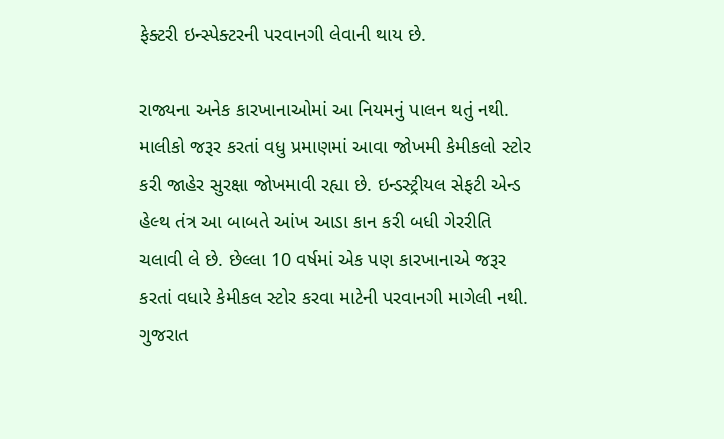ફેક્ટરી ઇન્સ્પેક્ટરની પરવાનગી લેવાની થાય છે.

રાજ્યના અનેક કારખાનાઓમાં આ નિયમનું પાલન થતું નથી. માલીકો જરૂર કરતાં વધુ પ્રમાણમાં આવા જોખમી કેમીકલો સ્ટોર કરી જાહેર સુરક્ષા જોખમાવી રહ્યા છે. ઇન્ડસ્ટ્રીયલ સેફટી એન્ડ હેલ્થ તંત્ર આ બાબતે આંખ આડા કાન કરી બધી ગેરરીતિ ચલાવી લે છે. છેલ્લા 10 વર્ષમાં એક પણ કારખાનાએ જરૂર કરતાં વધારે કેમીકલ સ્ટોર કરવા માટેની પરવાનગી માગેલી નથી. ગુજરાત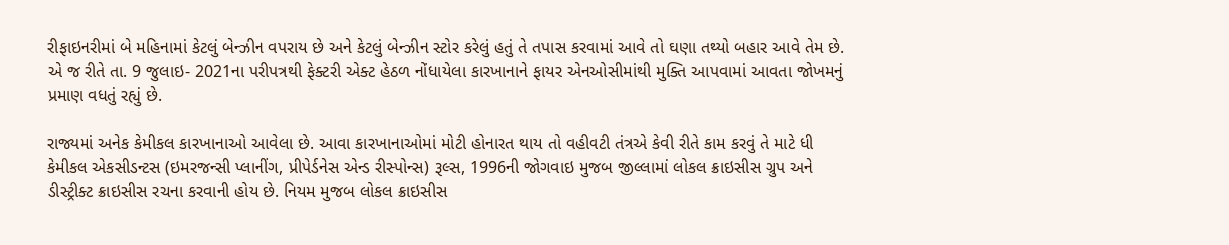રીફાઇનરીમાં બે મહિનામાં કેટલું બેન્ઝીન વપરાય છે અને કેટલું બેન્ઝીન સ્ટોર કરેલું હતું તે તપાસ કરવામાં આવે તો ઘણા તથ્યો બહાર આવે તેમ છે. એ જ રીતે તા. 9 જુલાઇ- 2021ના પરીપત્રથી ફેક્ટરી એક્ટ હેઠળ નોંધાયેલા કારખાનાને ફાયર એનઓસીમાંથી મુક્તિ આપવામાં આવતા જોખમનું પ્રમાણ વધતું રહ્યું છે.

રાજ્યમાં અનેક કેમીકલ કારખાનાઓ આવેલા છે. આવા કારખાનાઓમાં મોટી હોનારત થાય તો વહીવટી તંત્રએ કેવી રીતે કામ કરવું તે માટે ધી કેમીકલ એકસીડન્ટસ (ઇમરજન્સી પ્લાનીંગ, પ્રીપેર્ડનેસ એન્ડ રીસ્પોન્સ) રૂલ્સ, 1996ની જોગવાઇ મુજબ જીલ્લામાં લોકલ ક્રાઇસીસ ગ્રુપ અને ડીસ્ટ્રીક્ટ ક્રાઇસીસ રચના કરવાની હોય છે. નિયમ મુજબ લોકલ ક્રાઇસીસ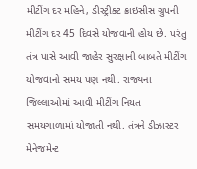મીટીંગ દર મહિને, ડીસ્ટ્રીક્ટ ક્રાઇસીસ ગ્રુપની મીટીંગ દર 45 દિવસે યોજવાની હોય છે. પરંતુ તંત્ર પાસે આવી જાહેર સુરક્ષાની બાબતે મીટીંગ યોજવાનો સમય પણ નથી. રાજ્યના જિલ્લાઓમાં આવી મીટીંગ નિયત સમયગાળામાં યોજાતી નથી. તંત્રને ડીઝાસ્ટર મેનેજમેન્ટ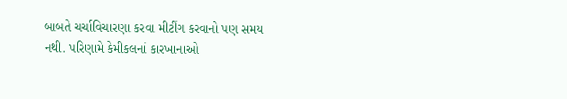બાબતે ચર્ચાવિચારણા કરવા મીટીંગ કરવાનો પણ સમય નથી. પરિણામે કેમીકલનાં કારખાનાઓ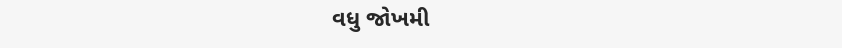વધુ જોખમી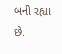બની રહ્યા છે.